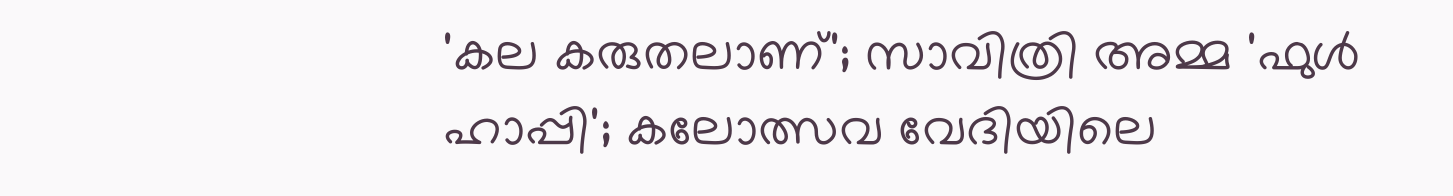'കല കരുതലാണ്'; സാവിത്രി അമ്മ 'ഫുൾ ഹാപ്പി'; കലോത്സവ വേദിയിലെ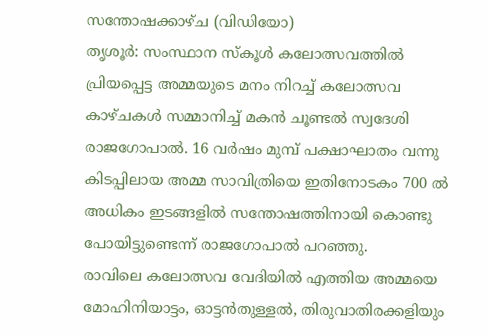സന്തോഷക്കാഴ്ച (വിഡിയോ)
തൃശൂർ: സംസ്ഥാന സ്കൂൾ കലോത്സവത്തിൽ പ്രിയപ്പെട്ട അമ്മയുടെ മനം നിറച്ച് കലോത്സവ കാഴ്ചകൾ സമ്മാനിച്ച് മകൻ ചൂണ്ടൽ സ്വദേശി രാജഗോപാൽ. 16 വർഷം മുമ്പ് പക്ഷാഘാതം വന്നു കിടപ്പിലായ അമ്മ സാവിത്രിയെ ഇതിനോടകം 700 ൽ അധികം ഇടങ്ങളിൽ സന്തോഷത്തിനായി കൊണ്ടു പോയിട്ടുണ്ടെന്ന് രാജഗോപാൽ പറഞ്ഞു.
രാവിലെ കലോത്സവ വേദിയിൽ എത്തിയ അമ്മയെ മോഹിനിയാട്ടം, ഓട്ടൻതുള്ളൽ, തിരുവാതിരക്കളിയും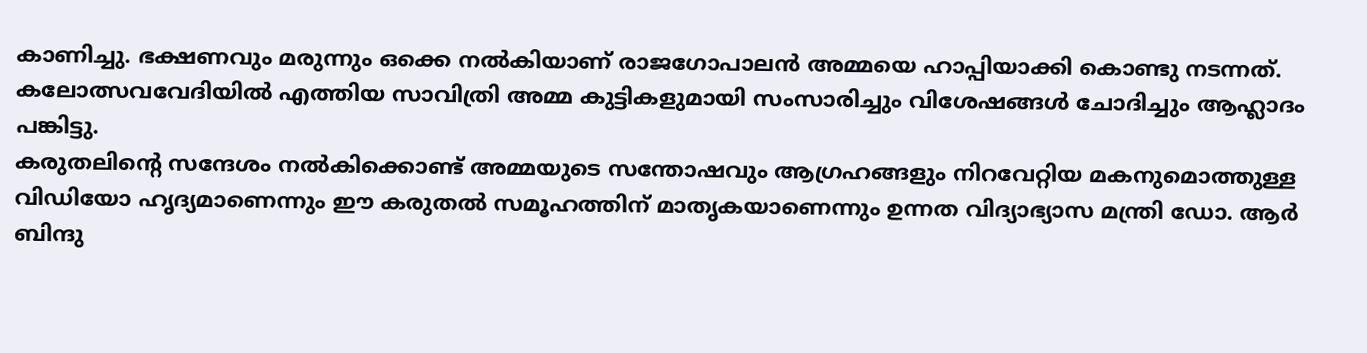കാണിച്ചു. ഭക്ഷണവും മരുന്നും ഒക്കെ നൽകിയാണ് രാജഗോപാലൻ അമ്മയെ ഹാപ്പിയാക്കി കൊണ്ടു നടന്നത്.
കലോത്സവവേദിയിൽ എത്തിയ സാവിത്രി അമ്മ കുട്ടികളുമായി സംസാരിച്ചും വിശേഷങ്ങൾ ചോദിച്ചും ആഹ്ലാദം പങ്കിട്ടു.
കരുതലിന്റെ സന്ദേശം നൽകിക്കൊണ്ട് അമ്മയുടെ സന്തോഷവും ആഗ്രഹങ്ങളും നിറവേറ്റിയ മകനുമൊത്തുള്ള വിഡിയോ ഹൃദ്യമാണെന്നും ഈ കരുതൽ സമൂഹത്തിന് മാതൃകയാണെന്നും ഉന്നത വിദ്യാഭ്യാസ മന്ത്രി ഡോ. ആർ ബിന്ദു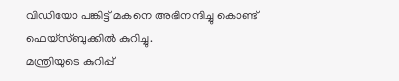വിഡിയോ പങ്കിട്ട് മകനെ അഭിനന്ദിച്ചു കൊണ്ട് ഫെയ്സ്ബുക്കിൽ കുറിച്ചു.
മന്ത്രിയുടെ കുറിപ്പ്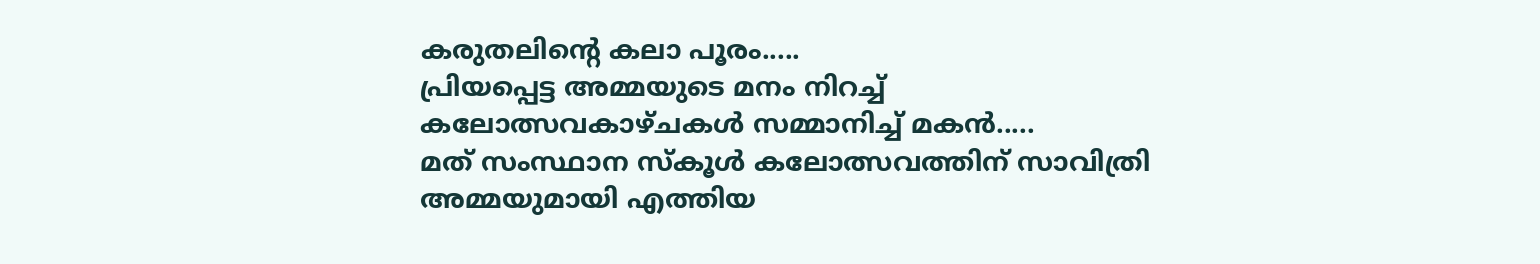കരുതലിന്റെ കലാ പൂരം.....
പ്രിയപ്പെട്ട അമ്മയുടെ മനം നിറച്ച് കലോത്സവകാഴ്ചകൾ സമ്മാനിച്ച് മകൻ.....
മത് സംസ്ഥാന സ്കൂൾ കലോത്സവത്തിന് സാവിത്രി അമ്മയുമായി എത്തിയ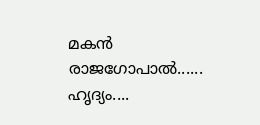മകൻ രാജഗോപാൽ......
ഹൃദ്യം....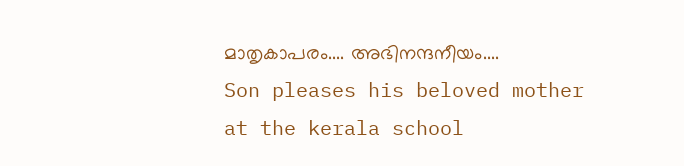മാതൃകാപരം.... അഭിനന്ദനീയം....
Son pleases his beloved mother at the kerala school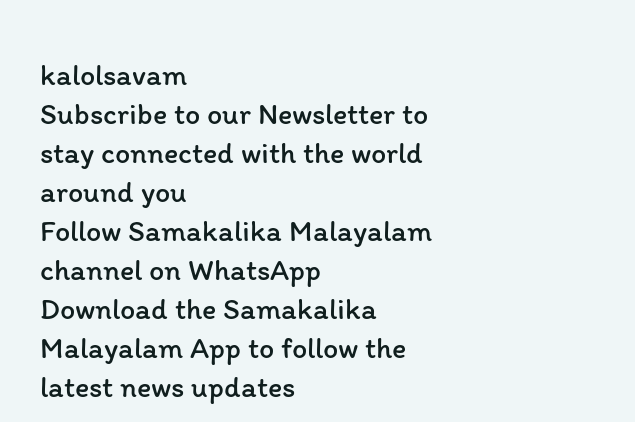kalolsavam
Subscribe to our Newsletter to stay connected with the world around you
Follow Samakalika Malayalam channel on WhatsApp
Download the Samakalika Malayalam App to follow the latest news updates